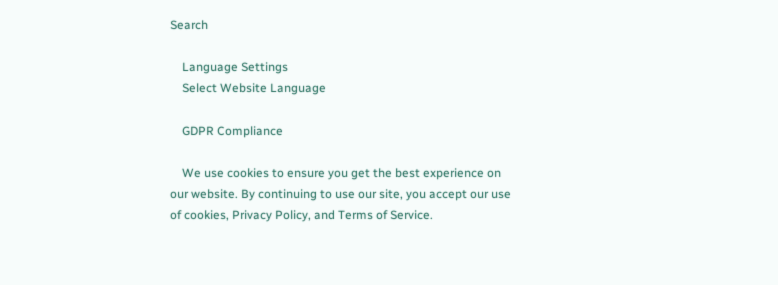Search

    Language Settings
    Select Website Language

    GDPR Compliance

    We use cookies to ensure you get the best experience on our website. By continuing to use our site, you accept our use of cookies, Privacy Policy, and Terms of Service.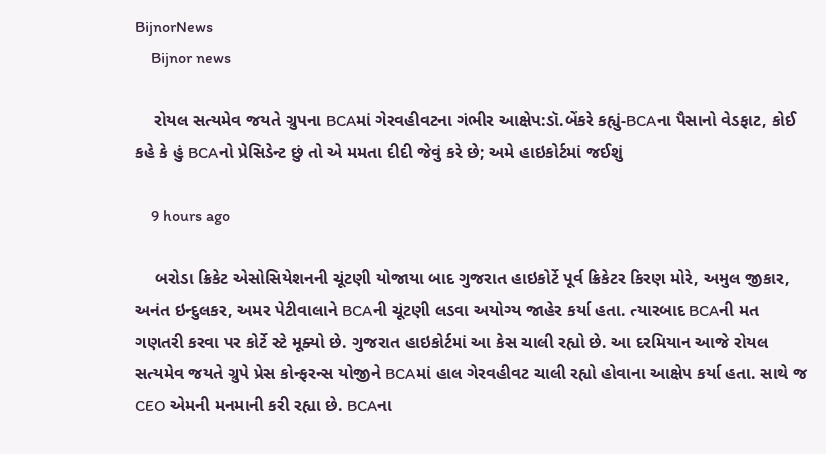BijnorNews
    Bijnor news

    રોયલ સત્યમેવ જયતે ગ્રુપના BCAમાં ગેરવહીવટના ગંભીર આક્ષેપ:ડૉ.બેંકરે કહ્યું-BCAના પૈસાનો વેડફાટ, કોઈ કહે કે હું BCAનો પ્રેસિડેન્ટ છું તો એ મમતા દીદી જેવું કરે છે; અમે હાઇકોર્ટમાં જઈશું

    9 hours ago

    બરોડા ક્રિકેટ એસોસિયેશનની ચૂંટણી યોજાયા બાદ ગુજરાત હાઇકોર્ટે પૂર્વ ક્રિકેટર કિરણ મોરે, અમુલ જીકાર, અનંત ઇન્દુલકર, અમર પેટીવાલાને BCAની ચૂંટણી લડવા અયોગ્ય જાહેર કર્યા હતા. ત્યારબાદ BCAની મત ગણતરી કરવા પર કોર્ટે સ્ટે મૂક્યો છે. ગુજરાત હાઇકોર્ટમાં આ કેસ ચાલી રહ્યો છે. આ દરમિયાન આજે રોયલ સત્યમેવ જયતે ગ્રુપે પ્રેસ કોન્ફરન્સ યોજીને BCAમાં હાલ ગેરવહીવટ ચાલી રહ્યો હોવાના આક્ષેપ કર્યા હતા. સાથે જ CEO એમની મનમાની કરી રહ્યા છે. BCAના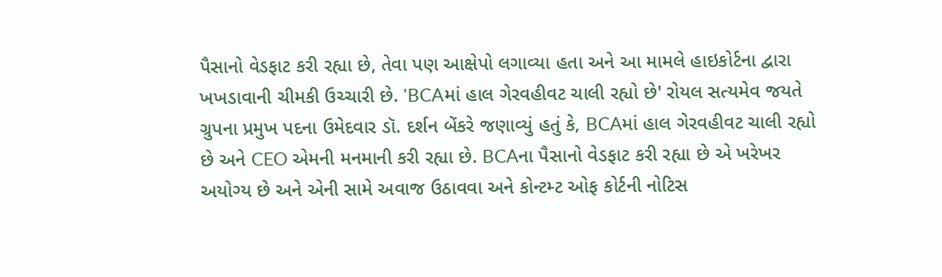પૈસાનો વેડફાટ કરી રહ્યા છે, તેવા પણ આક્ષેપો લગાવ્યા હતા અને આ મામલે હાઇકોર્ટના દ્વારા ખખડાવાની ચીમકી ઉચ્ચારી છે. 'BCAમાં હાલ ગેરવહીવટ ચાલી રહ્યો છે' રોયલ સત્યમેવ જયતે ગ્રુપના પ્રમુખ પદના ઉમેદવાર ડૉ. દર્શન બેંકરે જણાવ્યું હતું કે, BCAમાં હાલ ગેરવહીવટ ચાલી રહ્યો છે અને CEO એમની મનમાની કરી રહ્યા છે. BCAના પૈસાનો વેડફાટ કરી રહ્યા છે એ ખરેખર અયોગ્ય છે અને એની સામે અવાજ ઉઠાવવા અને કોન્ટમ્ટ ઓફ કોર્ટની નોટિસ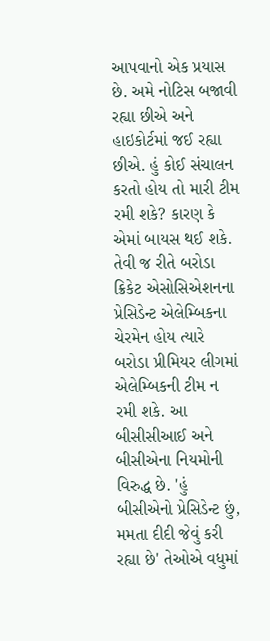આપવાનો એક પ્રયાસ છે. અમે નોટિસ બજાવી રહ્યા છીએ અને હાઇકોર્ટમાં જઈ રહ્યા છીએ. હું કોઈ સંચાલન કરતો હોય તો મારી ટીમ રમી શકે? કારણ કે એમાં બાયસ થઈ શકે. તેવી જ રીતે બરોડા ક્રિકેટ એસોસિએશનના પ્રેસિડેન્ટ એલેમ્બિકના ચેરમેન હોય ત્યારે બરોડા પ્રીમિયર લીગમાં એલેમ્બિકની ટીમ ન રમી શકે. આ બીસીસીઆઈ અને બીસીએના નિયમોની વિરુદ્ધ છે. 'હું બીસીએનો પ્રેસિડેન્ટ છું, મમતા દીદી જેવું કરી રહ્યા છે' તેઓએ વધુમાં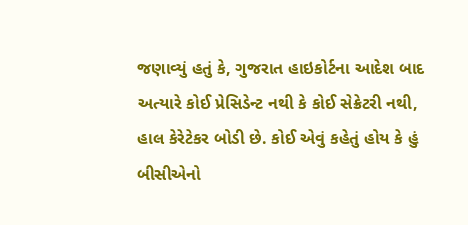જણાવ્યું હતું કે, ગુજરાત હાઇકોર્ટના આદેશ બાદ અત્યારે કોઈ પ્રેસિડેન્ટ નથી કે કોઈ સેક્રેટરી નથી, હાલ કેરેટેકર બોડી છે. કોઈ એવું કહેતું હોય કે હું બીસીએનો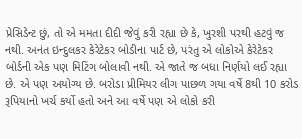પ્રેસિડેન્ટ છું, તો એ મમતા દીદી જેવું કરી રહ્યા છે કે, ખુરશી પરથી હટવું જ નથી. અનંત ઇન્દુલકર કેરેટેકર બોડીના પાર્ટ છે, પરંતુ એ લોકોએ કેરેટેકર બોર્ડની એક પણ મિટિંગ બોલાવી નથી. એ જાતે જ બધા નિર્ણયો લઈ રહ્યા છે. એ પણ અયોગ્ય છે. બરોડા પ્રીમિયર લીગ પાછળ ગયા વર્ષે 8થી 10 કરોડ રૂપિયાનો ખર્ચ કર્યો હતો અને આ વર્ષે પણ એ લોકો કરી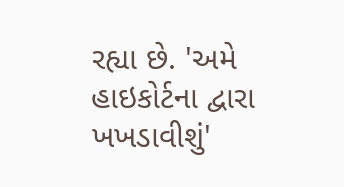રહ્યા છે. 'અમે હાઇકોર્ટના દ્વારા ખખડાવીશું'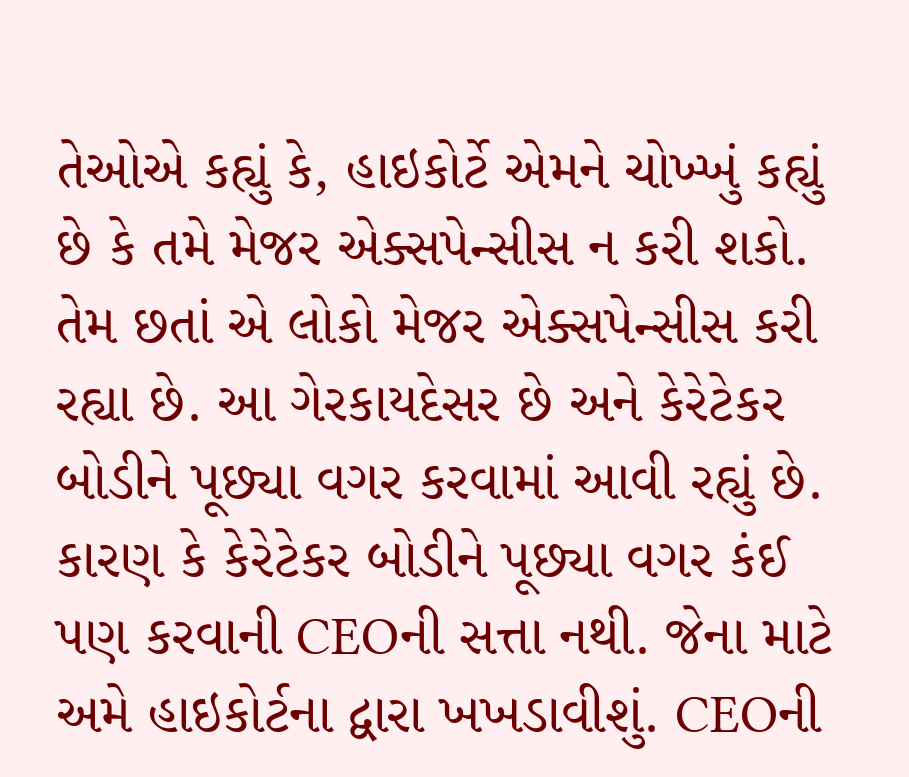તેઓએ કહ્યું કે, હાઇકોર્ટે એમને ચોખ્ખું કહ્યું છે કે તમે મેજર એક્સપેન્સીસ ન કરી શકો. તેમ છતાં એ લોકો મેજર એક્સપેન્સીસ કરી રહ્યા છે. આ ગેરકાયદેસર છે અને કેરેટેકર બોડીને પૂછ્યા વગર કરવામાં આવી રહ્યું છે. કારણ કે કેરેટેકર બોડીને પૂછ્યા વગર કંઈ પણ કરવાની CEOની સત્તા નથી. જેના માટે અમે હાઇકોર્ટના દ્વારા ખખડાવીશું. CEOની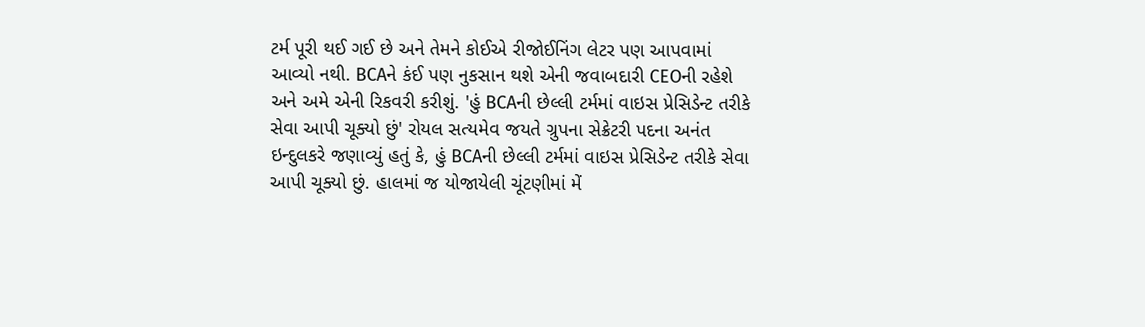ટર્મ પૂરી થઈ ગઈ છે અને તેમને કોઈએ રીજોઈનિંગ લેટર પણ આપવામાં આવ્યો નથી. BCAને કંઈ પણ નુકસાન થશે એની જવાબદારી CEOની રહેશે અને અમે એની રિકવરી કરીશું. 'હું BCAની છેલ્લી ટર્મમાં વાઇસ પ્રેસિડેન્ટ તરીકે સેવા આપી ચૂક્યો છું' રોયલ સત્યમેવ જયતે ગ્રુપના સેક્રેટરી પદના અનંત ઇન્દુલકરે જણાવ્યું હતું કે, હું BCAની છેલ્લી ટર્મમાં વાઇસ પ્રેસિડેન્ટ તરીકે સેવા આપી ચૂક્યો છું. હાલમાં જ યોજાયેલી ચૂંટણીમાં મેં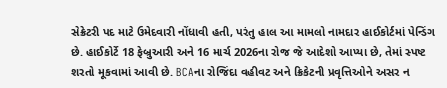સેક્રેટરી પદ માટે ઉમેદવારી નોંધાવી હતી, પરંતુ હાલ આ મામલો નામદાર હાઈકોર્ટમાં પેન્ડિંગ છે. હાઈકોર્ટે 18 ફેબ્રુઆરી અને 16 માર્ચ 2026ના રોજ જે આદેશો આપ્યા છે, તેમાં સ્પષ્ટ શરતો મૂકવામાં આવી છે. BCAના રોજિંદા વહીવટ અને ક્રિકેટની પ્રવૃત્તિઓને અસર ન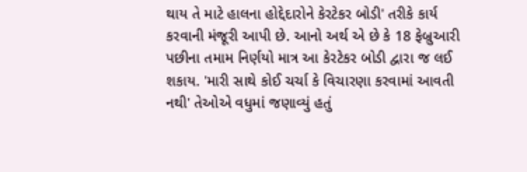થાય તે માટે હાલના હોદ્દેદારોને કેરટેકર બોડી' તરીકે કાર્ય કરવાની મંજૂરી આપી છે. આનો અર્થ એ છે કે 18 ફેબ્રુઆરી પછીના તમામ નિર્ણયો માત્ર આ કેરટેકર બોડી દ્વારા જ લઈ શકાય. 'મારી સાથે કોઈ ચર્ચા કે વિચારણા કરવામાં આવતી નથી' તેઓએ વધુમાં જણાવ્યું હતું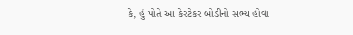કે, હું પોતે આ કેરટેકર બોડીનો સભ્ય હોવા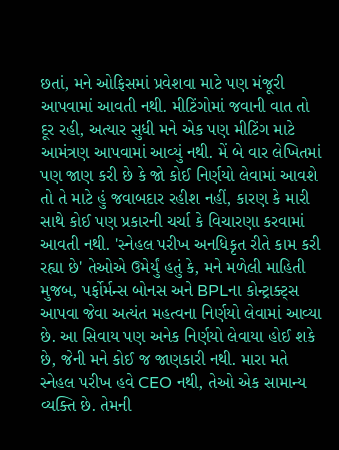છતાં, મને ઓફિસમાં પ્રવેશવા માટે પણ મંજૂરી આપવામાં આવતી નથી. મીટિંગોમાં જવાની વાત તો દૂર રહી, અત્યાર સુધી મને એક પણ મીટિંગ માટે આમંત્રણ આપવામાં આવ્યું નથી. મેં બે વાર લેખિતમાં પણ જાણ કરી છે કે જો કોઈ નિર્ણયો લેવામાં આવશે તો તે માટે હું જવાબદાર રહીશ નહીં, કારણ કે મારી સાથે કોઈ પણ પ્રકારની ચર્ચા કે વિચારણા કરવામાં આવતી નથી. 'સ્નેહલ પરીખ અનધિકૃત રીતે કામ કરી રહ્યા છે' તેઓએ ઉમેર્યું હતું કે, મને મળેલી માહિતી મુજબ, પર્ફોર્મન્સ બોનસ અને BPLના કોન્ટ્રાક્ટ્સ આપવા જેવા અત્યંત મહત્વના નિર્ણયો લેવામાં આવ્યા છે. આ સિવાય પણ અનેક નિર્ણયો લેવાયા હોઈ શકે છે, જેની મને કોઈ જ જાણકારી નથી. મારા મતે સ્નેહલ પરીખ હવે CEO નથી, તેઓ એક સામાન્ય વ્યક્તિ છે. તેમની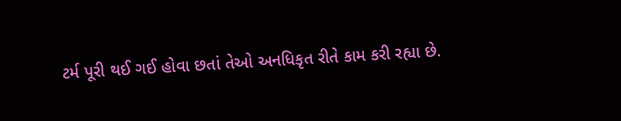ટર્મ પૂરી થઈ ગઈ હોવા છતાં તેઓ અનધિકૃત રીતે કામ કરી રહ્યા છે.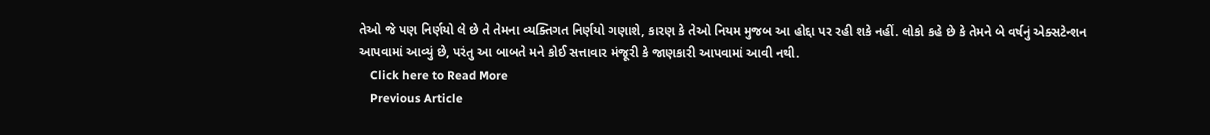તેઓ જે પણ નિર્ણયો લે છે તે તેમના વ્યક્તિગત નિર્ણયો ગણાશે, કારણ કે તેઓ નિયમ મુજબ આ હોદ્દા પર રહી શકે નહીં. લોકો કહે છે કે તેમને બે વર્ષનું એક્સટેન્શન આપવામાં આવ્યું છે, પરંતુ આ બાબતે મને કોઈ સત્તાવાર મંજૂરી કે જાણકારી આપવામાં આવી નથી.
    Click here to Read More
    Previous Article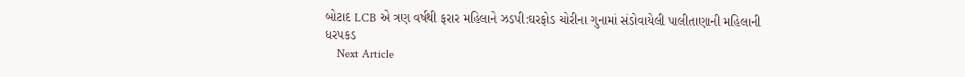બોટાદ LCB એ ત્રણ વર્ષથી ફરાર મહિલાને ઝડપી:ઘરફોડ ચોરીના ગુનામાં સંડોવાયેલી પાલીતાણાની મહિલાની ધરપકડ
    Next Article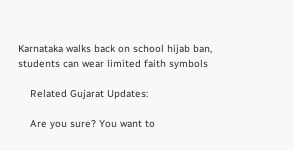Karnataka walks back on school hijab ban, students can wear limited faith symbols

    Related Gujarat Updates:

    Are you sure? You want to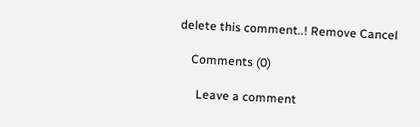delete this comment..! Remove Cancel

    Comments (0)

      Leave a comment